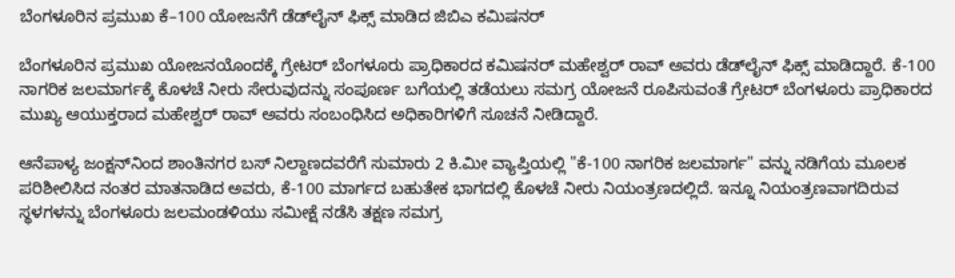ಬೆಂಗಳೂರಿನ ಪ್ರಮುಖ ಕೆ–100 ಯೋಜನೆಗೆ ಡೆಡ್‌ಲೈನ್ ಫಿಕ್ಸ್‌ ಮಾಡಿದ ಜಿಬಿಎ ಕಮಿಷನರ್

ಬೆಂಗಳೂರಿನ ಪ್ರಮುಖ ಯೋಜನಯೊಂದಕ್ಕೆ ಗ್ರೇಟರ್ ಬೆಂಗಳೂರು ಪ್ರಾಧಿಕಾರದ ಕಮಿಷನರ್ ಮಹೇಶ್ವರ್ ರಾವ್ ಅವರು ಡೆಡ್‌ಲೈನ್ ಫಿಕ್ಸ್‌ ಮಾಡಿದ್ದಾರೆ. ಕೆ-100 ನಾಗರಿಕ ಜಲಮಾರ್ಗಕ್ಕೆ ಕೊಳಚೆ ನೀರು ಸೇರುವುದನ್ನು ಸಂಪೂರ್ಣ ಬಗೆಯಲ್ಲಿ ತಡೆಯಲು ಸಮಗ್ರ ಯೋಜನೆ ರೂಪಿಸುವಂತೆ ಗ್ರೇಟರ್ ಬೆಂಗಳೂರು ಪ್ರಾಧಿಕಾರದ ಮುಖ್ಯ ಆಯುಕ್ತರಾದ ಮಹೇಶ್ವರ್ ರಾವ್ ಅವರು ಸಂಬಂಧಿಸಿದ ಅಧಿಕಾರಿಗಳಿಗೆ ಸೂಚನೆ ನೀಡಿದ್ದಾರೆ.

ಆನೆಪಾಳ್ಯ ಜಂಕ್ಷನ್‌ನಿಂದ ಶಾಂತಿನಗರ ಬಸ್ ನಿಲ್ದಾಣದವರೆಗೆ ಸುಮಾರು 2 ಕಿ.ಮೀ ವ್ಯಾಪ್ತಿಯಲ್ಲಿ "ಕೆ-100 ನಾಗರಿಕ ಜಲಮಾರ್ಗ" ವನ್ನು ನಡಿಗೆಯ ಮೂಲಕ ಪರಿಶೀಲಿಸಿದ ನಂತರ ಮಾತನಾಡಿದ ಅವರು, ಕೆ-100 ಮಾರ್ಗದ ಬಹುತೇಕ ಭಾಗದಲ್ಲಿ ಕೊಳಚೆ ನೀರು ನಿಯಂತ್ರಣದಲ್ಲಿದೆ. ಇನ್ನೂ ನಿಯಂತ್ರಣವಾಗದಿರುವ ಸ್ಥಳಗಳನ್ನು ಬೆಂಗಳೂರು ಜಲಮಂಡಳಿಯು ಸಮೀಕ್ಷೆ ನಡೆಸಿ ತಕ್ಷಣ ಸಮಗ್ರ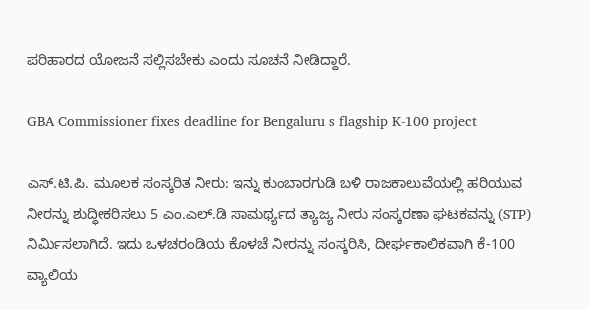ಪರಿಹಾರದ ಯೋಜನೆ ಸಲ್ಲಿಸಬೇಕು ಎಂದು ಸೂಚನೆ ನೀಡಿದ್ದಾರೆ.

GBA Commissioner fixes deadline for Bengaluru s flagship K-100 project

ಎಸ್.ಟಿ.ಪಿ. ಮೂಲಕ ಸಂಸ್ಕರಿತ ನೀರು: ಇನ್ನು ಕುಂಬಾರಗುಡಿ ಬಳಿ ರಾಜಕಾಲುವೆಯಲ್ಲಿ ಹರಿಯುವ ನೀರನ್ನು ಶುದ್ಧೀಕರಿಸಲು 5 ಎಂ.ಎಲ್.ಡಿ ಸಾಮರ್ಥ್ಯದ ತ್ಯಾಜ್ಯ ನೀರು ಸಂಸ್ಕರಣಾ ಘಟಕವನ್ನು (STP) ನಿರ್ಮಿಸಲಾಗಿದೆ. ಇದು ಒಳಚರಂಡಿಯ ಕೊಳಚೆ ನೀರನ್ನು ಸಂಸ್ಕರಿಸಿ, ದೀರ್ಘಕಾಲಿಕವಾಗಿ ಕೆ-100 ವ್ಯಾಲಿಯ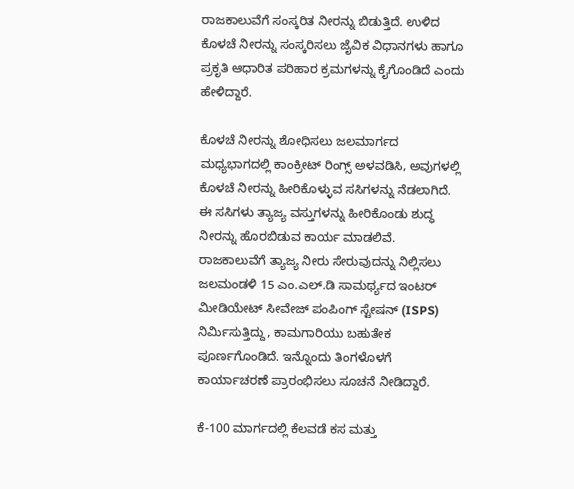ರಾಜಕಾಲುವೆಗೆ ಸಂಸ್ಕರಿತ ನೀರನ್ನು ಬಿಡುತ್ತಿದೆ. ಉಳಿದ ಕೊಳಚೆ ನೀರನ್ನು ಸಂಸ್ಕರಿಸಲು ಜೈವಿಕ ವಿಧಾನಗಳು ಹಾಗೂ ಪ್ರಕೃತಿ ಆಧಾರಿತ ಪರಿಹಾರ ಕ್ರಮಗಳನ್ನು ಕೈಗೊಂಡಿದೆ ಎಂದು ಹೇಳಿದ್ದಾರೆ.

ಕೊಳಚೆ ನೀರನ್ನು ಶೋಧಿಸಲು ಜಲಮಾರ್ಗದ ಮಧ್ಯಭಾಗದಲ್ಲಿ ಕಾಂಕ್ರೀಟ್ ರಿಂಗ್ಸ್ ಅಳವಡಿಸಿ, ಅವುಗಳಲ್ಲಿ ಕೊಳಚೆ ನೀರನ್ನು ಹೀರಿಕೊಳ್ಳುವ ಸಸಿಗಳನ್ನು ನೆಡಲಾಗಿದೆ. ಈ ಸಸಿಗಳು ತ್ಯಾಜ್ಯ ವಸ್ತುಗಳನ್ನು ಹೀರಿಕೊಂಡು ಶುದ್ಧ ನೀರನ್ನು ಹೊರಬಿಡುವ ಕಾರ್ಯ ಮಾಡಲಿವೆ. ರಾಜಕಾಲುವೆಗೆ ತ್ಯಾಜ್ಯ ನೀರು ಸೇರುವುದನ್ನು ನಿಲ್ಲಿಸಲು ಜಲಮಂಡಳಿ 15 ಎಂ.ಎಲ್.ಡಿ ಸಾಮರ್ಥ್ಯದ ಇಂಟರ್ ಮೀಡಿಯೇಟ್ ಸೀವೇಜ್ ಪಂಪಿಂಗ್ ಸ್ಟೇಷನ್ (ISPS) ನಿರ್ಮಿಸುತ್ತಿದ್ದು, ಕಾಮಗಾರಿಯು ಬಹುತೇಕ ಪೂರ್ಣಗೊಂಡಿದೆ. ಇನ್ನೊಂದು ತಿಂಗಳೊಳಗೆ ಕಾರ್ಯಾಚರಣೆ ಪ್ರಾರಂಭಿಸಲು ಸೂಚನೆ ನೀಡಿದ್ದಾರೆ.

ಕೆ-100 ಮಾರ್ಗದಲ್ಲಿ ಕೆಲವಡೆ ಕಸ ಮತ್ತು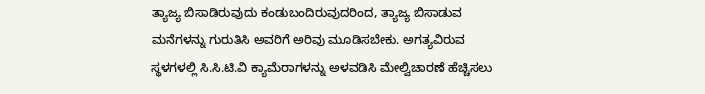ತ್ಯಾಜ್ಯ ಬಿಸಾಡಿರುವುದು ಕಂಡುಬಂದಿರುವುದರಿಂದ, ತ್ಯಾಜ್ಯ ಬಿಸಾಡುವ ಮನೆಗಳನ್ನು ಗುರುತಿಸಿ ಅವರಿಗೆ ಅರಿವು ಮೂಡಿಸಬೇಕು. ಅಗತ್ಯವಿರುವ ಸ್ಥಳಗಳಲ್ಲಿ ಸಿ.ಸಿ.ಟಿ.ವಿ ಕ್ಯಾಮೆರಾಗಳನ್ನು ಅಳವಡಿಸಿ ಮೇಲ್ವಿಚಾರಣೆ ಹೆಚ್ಚಿಸಲು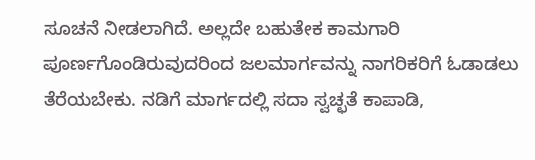ಸೂಚನೆ ನೀಡಲಾಗಿದೆ. ಅಲ್ಲದೇ ಬಹುತೇಕ ಕಾಮಗಾರಿ ಪೂರ್ಣಗೊಂಡಿರುವುದರಿಂದ ಜಲಮಾರ್ಗವನ್ನು ನಾಗರಿಕರಿಗೆ ಓಡಾಡಲು ತೆರೆಯಬೇಕು. ನಡಿಗೆ ಮಾರ್ಗದಲ್ಲಿ ಸದಾ ಸ್ವಚ್ಛತೆ ಕಾಪಾಡಿ,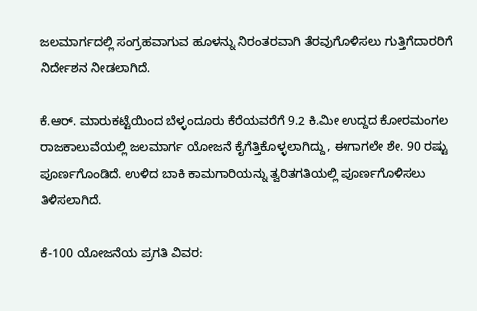ಜಲಮಾರ್ಗದಲ್ಲಿ ಸಂಗ್ರಹವಾಗುವ ಹೂಳನ್ನು ನಿರಂತರವಾಗಿ ತೆರವುಗೊಳಿಸಲು ಗುತ್ತಿಗೆದಾರರಿಗೆ ನಿರ್ದೇಶನ ನೀಡಲಾಗಿದೆ.

ಕೆ.ಆರ್. ಮಾರುಕಟ್ಟೆಯಿಂದ ಬೆಳ್ಳಂದೂರು ಕೆರೆಯವರೆಗೆ 9.2 ಕಿ.ಮೀ ಉದ್ದದ ಕೋರಮಂಗಲ ರಾಜಕಾಲುವೆಯಲ್ಲಿ ಜಲಮಾರ್ಗ ಯೋಜನೆ ಕೈಗೆತ್ತಿಕೊಳ್ಳಲಾಗಿದ್ದು, ಈಗಾಗಲೇ ಶೇ. 90 ರಷ್ಟು ಪೂರ್ಣಗೊಂಡಿದೆ. ಉಳಿದ ಬಾಕಿ ಕಾಮಗಾರಿಯನ್ನು ತ್ವರಿತಗತಿಯಲ್ಲಿ ಪೂರ್ಣಗೊಳಿಸಲು ತಿಳಿಸಲಾಗಿದೆ.

ಕೆ-100 ಯೋಜನೆಯ ಪ್ರಗತಿ ವಿವರ: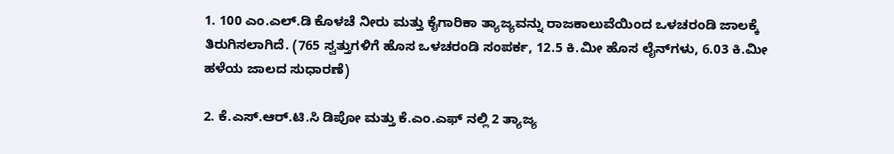1. 100 ಎಂ.ಎಲ್.ಡಿ ಕೊಳಚೆ ನೀರು ಮತ್ತು ಕೈಗಾರಿಕಾ ತ್ಯಾಜ್ಯವನ್ನು ರಾಜಕಾಲುವೆಯಿಂದ ಒಳಚರಂಡಿ ಜಾಲಕ್ಕೆ ತಿರುಗಿಸಲಾಗಿದೆ. (765 ಸ್ವತ್ತುಗಳಿಗೆ ಹೊಸ ಒಳಚರಂಡಿ ಸಂಪರ್ಕ, 12.5 ಕಿ.ಮೀ ಹೊಸ ಲೈನ್‌ಗಳು, 6.03 ಕಿ.ಮೀ ಹಳೆಯ ಜಾಲದ ಸುಧಾರಣೆ)

2. ಕೆ.ಎಸ್‌.ಆರ್‌.ಟಿ.ಸಿ ಡಿಪೋ ಮತ್ತು ಕೆ.ಎಂ.ಎಫ್ ನಲ್ಲಿ 2 ತ್ಯಾಜ್ಯ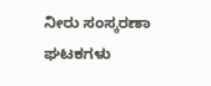ನೀರು ಸಂಸ್ಕರಣಾ ಘಟಕಗಳು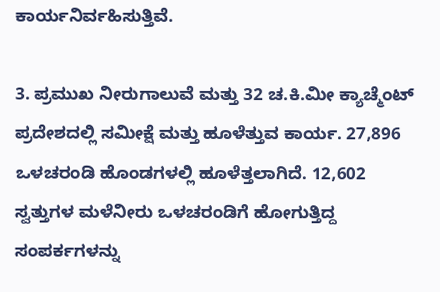ಕಾರ್ಯನಿರ್ವಹಿಸುತ್ತಿವೆ.

3. ಪ್ರಮುಖ ನೀರುಗಾಲುವೆ ಮತ್ತು 32 ಚ.ಕಿ.ಮೀ ಕ್ಯಾಚ್ಮೆಂಟ್ ಪ್ರದೇಶದಲ್ಲಿ ಸಮೀಕ್ಷೆ ಮತ್ತು ಹೂಳೆತ್ತುವ ಕಾರ್ಯ. 27,896 ಒಳಚರಂಡಿ ಹೊಂಡಗಳಲ್ಲಿ ಹೂಳೆತ್ತಲಾಗಿದೆ. 12,602 ಸ್ವತ್ತುಗಳ ಮಳೆನೀರು ಒಳಚರಂಡಿಗೆ ಹೋಗುತ್ತಿದ್ದ ಸಂಪರ್ಕಗಳನ್ನು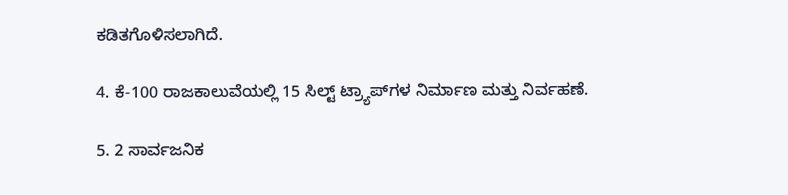ಕಡಿತಗೊಳಿಸಲಾಗಿದೆ.

4. ಕೆ-100 ರಾಜಕಾಲುವೆಯಲ್ಲಿ 15 ಸಿಲ್ಟ್ ಟ್ರ್ಯಾಪ್‌ಗಳ ನಿರ್ಮಾಣ ಮತ್ತು ನಿರ್ವಹಣೆ.

5. 2 ಸಾರ್ವಜನಿಕ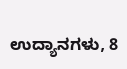ಉದ್ಯಾನಗಳು, 8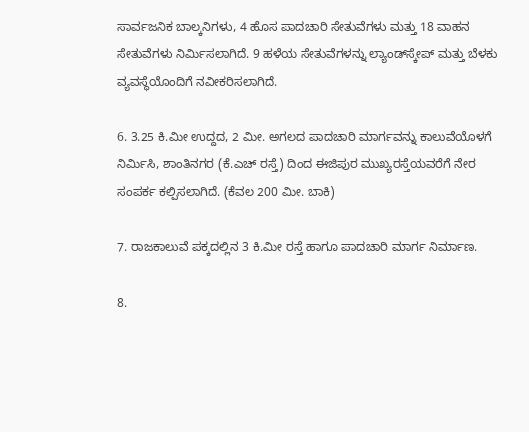ಸಾರ್ವಜನಿಕ ಬಾಲ್ಕನಿಗಳು, 4 ಹೊಸ ಪಾದಚಾರಿ ಸೇತುವೆಗಳು ಮತ್ತು 18 ವಾಹನ ಸೇತುವೆಗಳು ನಿರ್ಮಿಸಲಾಗಿದೆ. 9 ಹಳೆಯ ಸೇತುವೆಗಳನ್ನು ಲ್ಯಾಂಡ್‌ಸ್ಕೇಪ್ ಮತ್ತು ಬೆಳಕು ವ್ಯವಸ್ಥೆಯೊಂದಿಗೆ ನವೀಕರಿಸಲಾಗಿದೆ.

6. 3.25 ಕಿ.ಮೀ ಉದ್ದದ, 2 ಮೀ. ಅಗಲದ ಪಾದಚಾರಿ ಮಾರ್ಗವನ್ನು ಕಾಲುವೆಯೊಳಗೆ ನಿರ್ಮಿಸಿ, ಶಾಂತಿನಗರ (ಕೆ.ಎಚ್ ರಸ್ತೆ) ದಿಂದ ಈಜಿಪುರ ಮುಖ್ಯರಸ್ತೆಯವರೆಗೆ ನೇರ ಸಂಪರ್ಕ ಕಲ್ಪಿಸಲಾಗಿದೆ. (ಕೆವಲ 200 ಮೀ. ಬಾಕಿ)

7. ರಾಜಕಾಲುವೆ ಪಕ್ಕದಲ್ಲಿನ 3 ಕಿ.ಮೀ ರಸ್ತೆ ಹಾಗೂ ಪಾದಚಾರಿ ಮಾರ್ಗ ನಿರ್ಮಾಣ.

8.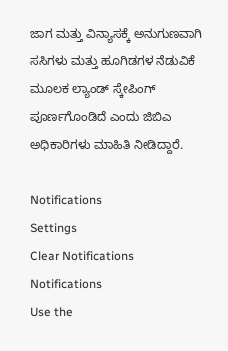ಜಾಗ ಮತ್ತು ವಿನ್ಯಾಸಕ್ಕೆ ಅನುಗುಣವಾಗಿ ಸಸಿಗಳು ಮತ್ತು ಹೂಗಿಡಗಳ ನೆಡುವಿಕೆ ಮೂಲಕ ಲ್ಯಾಂಡ್‌ ಸ್ಕೇಪಿಂಗ್ ಪೂರ್ಣಗೊಂಡಿದೆ ಎಂದು ಜಿಬಿಎ ಅಧಿಕಾರಿಗಳು ಮಾಹಿತಿ ನೀಡಿದ್ದಾರೆ.

Notifications
Settings
Clear Notifications
Notifications
Use the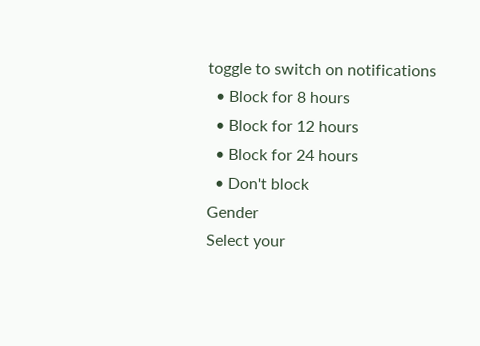toggle to switch on notifications
  • Block for 8 hours
  • Block for 12 hours
  • Block for 24 hours
  • Don't block
Gender
Select your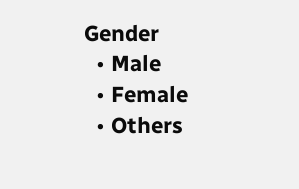Gender
  • Male
  • Female
  • Others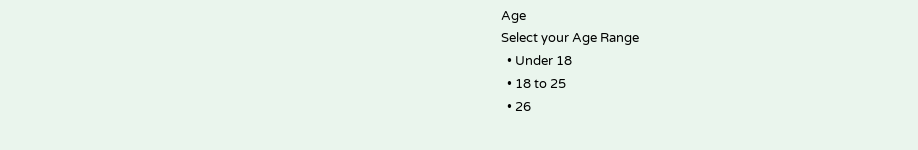Age
Select your Age Range
  • Under 18
  • 18 to 25
  • 26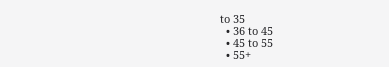to 35
  • 36 to 45
  • 45 to 55
  • 55+